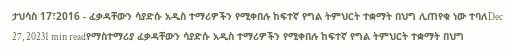ታህሳስ 17፣2016 - ፈቃዳቸውን ሳያድሱ አዲስ ተማሪዎችን የሚቀበሉ ከፍተኛ የግል ትምህርት ተቋማት በህግ ሊጠየቁ ነው ተባለDec 27, 20231 min readየማስተማሪያ ፈቃዳቸውን ሳያድሱ አዲስ ተማሪዎችን የሚቀበሉ ከፍተኛ የግል ትምህርት ተቋማት በህግ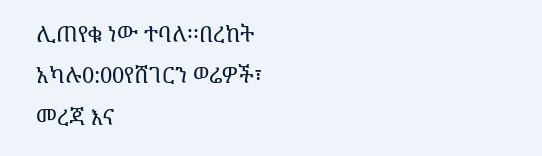ሊጠየቁ ነው ተባለ፡፡በረከት አካሉ0:00የሸገርን ወሬዎች፣ መረጃ እና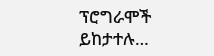ፕሮግራሞች ይከታተሉ…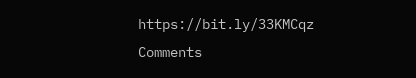https://bit.ly/33KMCqz
Comments